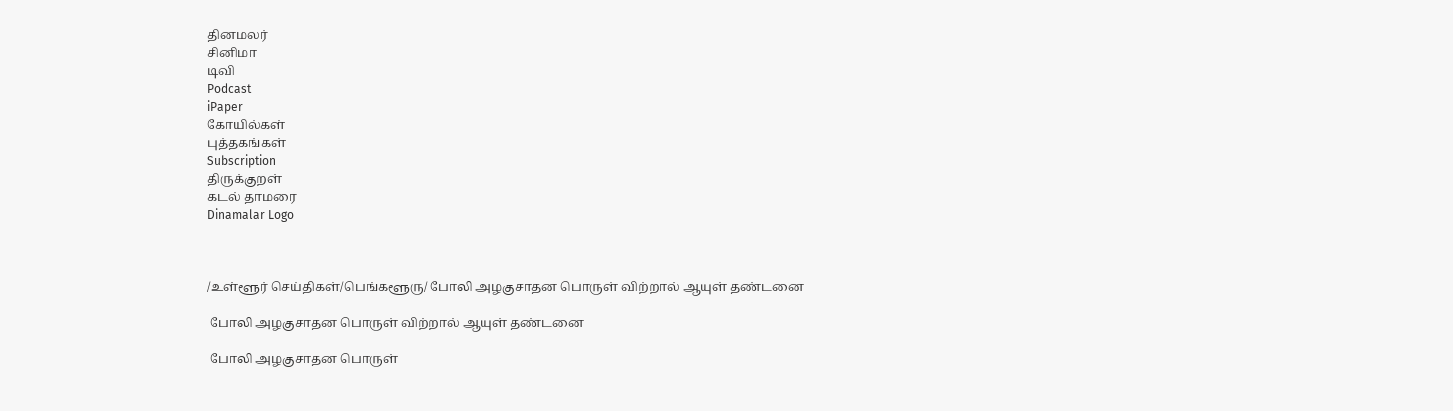தினமலர்
சினிமா
டிவி
Podcast
iPaper
கோயில்கள்
புத்தகங்கள்
Subscription
திருக்குறள்
கடல் தாமரை
Dinamalar Logo



/உள்ளூர் செய்திகள்/பெங்களூரு/ போலி அழகுசாதன பொருள் விற்றால் ஆயுள் தண்டனை

 போலி அழகுசாதன பொருள் விற்றால் ஆயுள் தண்டனை

 போலி அழகுசாதன பொருள்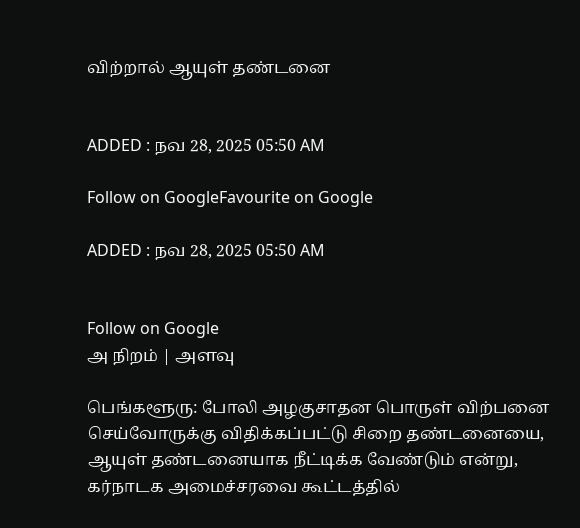விற்றால் ஆயுள் தண்டனை


ADDED : நவ 28, 2025 05:50 AM

Follow on GoogleFavourite on Google

ADDED : நவ 28, 2025 05:50 AM


Follow on Google
அ நிறம் | அளவு

பெங்களூரு: போலி அழகுசாதன பொருள் விற்பனை செய்வோருக்கு விதிக்கப்பட்டு சிறை தண்டனையை, ஆயுள் தண்டனையாக நீட்டிக்க வேண்டும் என்று, கர்நாடக அமைச்சரவை கூட்டத்தில்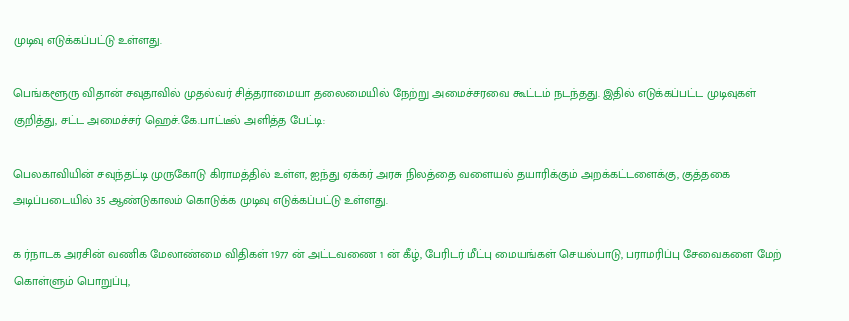முடிவு எடுக்கப்பட்டு உள்ளது.

பெங்களூரு விதான் சவுதாவில் முதல்வர் சித்தராமையா தலைமையில் நேற்று அமைச்சரவை கூட்டம் நடந்தது. இதில் எடுக்கப்பட்ட முடிவுகள் குறித்து, சட்ட அமைச்சர் ஹெச்.கே.பாட்டீல் அளித்த பேட்டி:

பெலகாவியின் சவுந்தட்டி முருகோடு கிராமத்தில் உள்ள, ஐந்து ஏக்கர் அரசு நிலத்தை வளையல் தயாரிக்கும் அறக்கட்டளைக்கு, குத்தகை அடிப்படையில் 35 ஆண்டுகாலம் கொடுக்க முடிவு எடுக்கப்பட்டு உள்ளது.

க ர்நாடக அரசின் வணிக மேலாண்மை விதிகள் 1977 ன் அட்டவணை 1 ன் கீழ், பேரிடர் மீட்பு மையங்கள் செயல்பாடு, பராமரிப்பு சேவைகளை மேற் கொள்ளும் பொறுப்பு,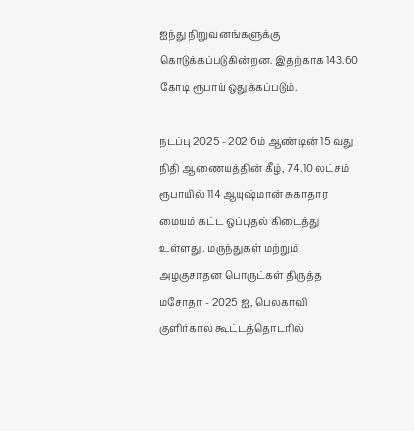ஐந்து நிறுவனங்களுக்கு கொடுக்கப்படுகின்றன. இதற்காக 143.60 கோடி ரூபாய் ஒதுக்கப்படும்.

நடப்பு 2025 - 202 6ம் ஆண்டின் 15 வது நிதி ஆணையத்தின் கீழ், 74.10 லட்சம் ரூபாயில் 114 ஆயுஷ்மான் சுகாதார மையம் கட்ட ஒப்புதல் கிடைத்து உள்ளது. மருந்துகள் மற்றும் அழகுசாதன பொருட்கள் திருத்த மசோதா - 2025 ஐ, பெலகாவி குளிர்கால கூட்டத்தொடரில்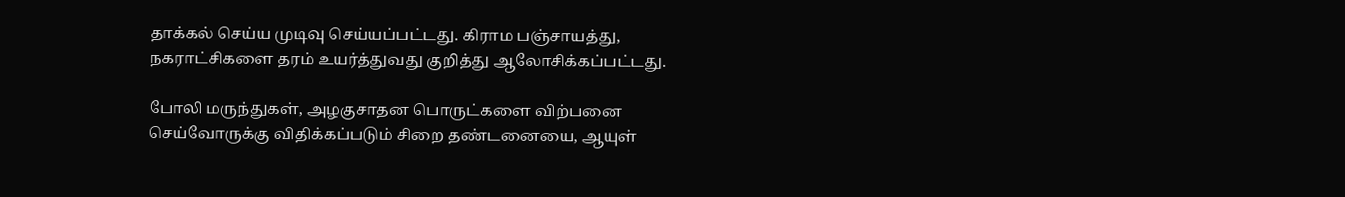தாக்கல் செய்ய முடிவு செய்யப்பட்டது. கிராம பஞ்சாயத்து, நகராட்சிகளை தரம் உயர்த்துவது குறித்து ஆலோசிக்கப்பட்டது.

போலி மருந்துகள், அழகுசாதன பொருட்களை விற்பனை செய்வோருக்கு விதிக்கப்படும் சிறை தண்டனையை, ஆயுள்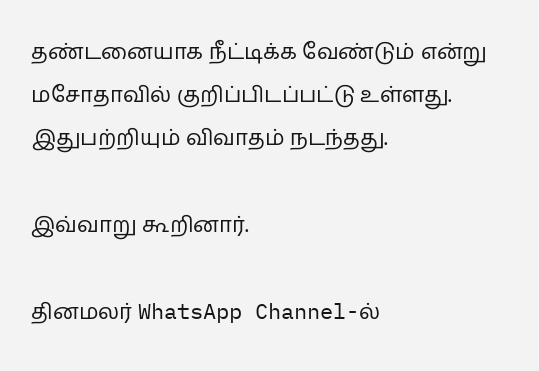தண்டனையாக நீட்டிக்க வேண்டும் என்று மசோதாவில் குறிப்பிடப்பட்டு உள்ளது. இதுபற்றியும் விவாதம் நடந்தது.

இவ்வாறு கூறினார்.

தினமலர் WhatsApp Channel-ல்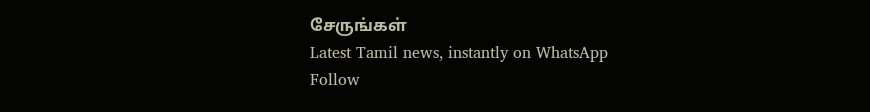சேருங்கள்
Latest Tamil news, instantly on WhatsApp
Follow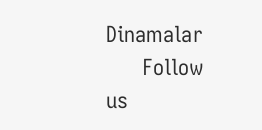Dinamalar
      Follow us